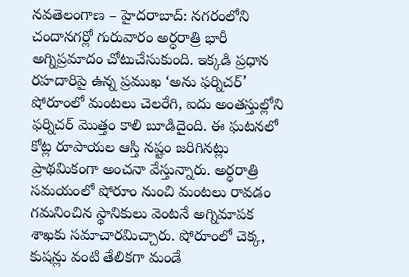నవతెలంగాణ – హైదరాబాద్: నగరంలోని చందానగర్లో గురువారం అర్ధరాత్రి భారీ అగ్నిప్రమాదం చోటుచేసుకుంది. ఇక్కడి ప్రధాన రహదారిపై ఉన్న ప్రముఖ ‘అను ఫర్నిచర్’ షోరూంలో మంటలు చెలరేగి, ఐదు అంతస్తుల్లోని ఫర్నిచర్ మొత్తం కాలి బూడిదైంది. ఈ ఘటనలో కోట్ల రూపాయల ఆస్తి నష్టం జరిగినట్లు ప్రాథమికంగా అంచనా వేస్తున్నారు. అర్ధరాత్రి సమయంలో షోరూం నుంచి మంటలు రావడం గమనించిన స్థానికులు వెంటనే అగ్నిమాపక శాఖకు సమాచారమిచ్చారు. షోరూంలో చెక్క, కుషన్లు వంటి తేలికగా మండే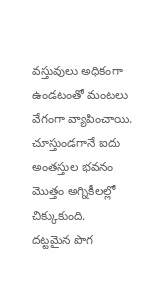వస్తువులు అధికంగా ఉండటంతో మంటలు వేగంగా వ్యాపించాయి. చూస్తుండగానే ఐదు అంతస్తుల భవనం మొత్తం అగ్నికీలల్లో చిక్కుకుంది.
దట్టమైన పొగ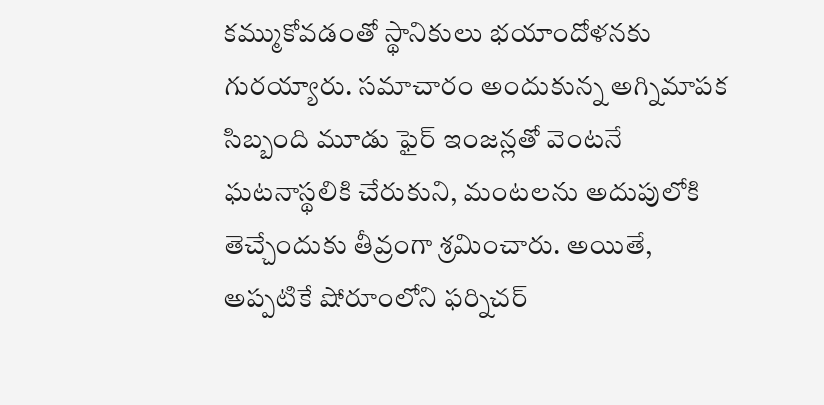కమ్ముకోవడంతో స్థానికులు భయాందోళనకు గురయ్యారు. సమాచారం అందుకున్న అగ్నిమాపక సిబ్బంది మూడు ఫైర్ ఇంజన్లతో వెంటనే ఘటనాస్థలికి చేరుకుని, మంటలను అదుపులోకి తెచ్చేందుకు తీవ్రంగా శ్రమించారు. అయితే, అప్పటికే షోరూంలోని ఫర్నిచర్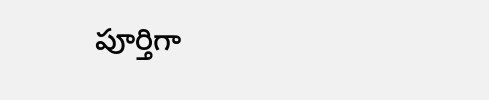పూర్తిగా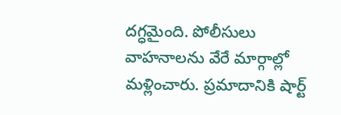దగ్ధమైంది. పోలీసులు వాహనాలను వేరే మార్గాల్లో మళ్లించారు. ప్రమాదానికి షార్ట్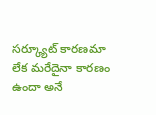సర్క్యూట్ కారణమా లేక మరేదైనా కారణం ఉందా అనే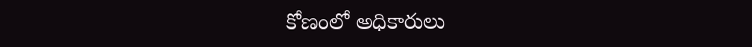కోణంలో అధికారులు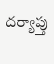దర్యాప్తు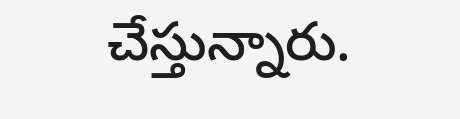చేస్తున్నారు.